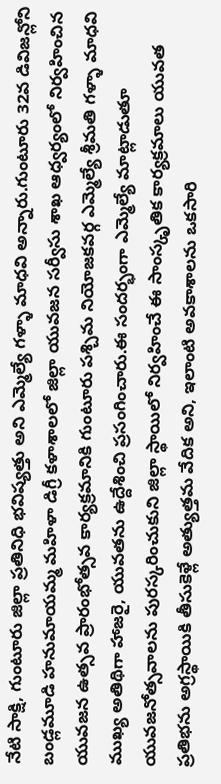నేటి సాక్షి, గుంటూరు జిల్లా ప్రతినిధి భవిష్యత్తు అని ఎమ్మెల్యే గళ్ళా మాధవి అన్నారు.గుంటూరు 32వ డివిజన్లోని బండ్లమూడి హనుమాయమ్మ మహిళా డిగ్రీ కళాశాలలో జిల్లా యువజన సర్వీసు శాఖ ఆధ్వర్యంలో నిర్వహించిన యువజన ఉత్సవ ప్రారంభోత్సవ కార్యక్రమానికి గుంటూరు పశ్చిమ నియోజకవర్గ ఎమ్మెల్యే శ్రీమతి గళ్ళా మాధవి ముఖ్య అతిథిగా హాజరై, యువతను ఉద్దేశించి ప్రసంగించారు.ఈ సందర్భంగా ఎమ్మెల్యే మాట్లాడుతూ యువజనోత్సవాలను పురస్కరించుకుని జిల్లా స్థాయిలో నిర్వహించే ఈ సాంస్కృతిక కార్యక్రమాలు యువత ప్రతిభను అగ్రస్థాయికి తీసుకెళ్లే అత్యుత్తమ వేదిక అని, ఇలాంటి అవకాశాలను ఒకసారి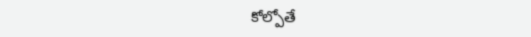కోల్పోతే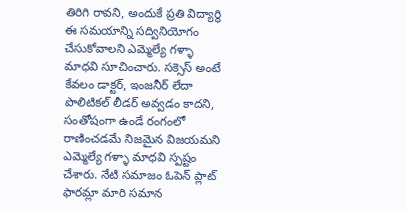తిరిగి రావని, అందుకే ప్రతి విద్యార్థి ఈ సమయాన్ని సద్వినియోగం చేసుకోవాలని ఎమ్మెల్యే గళ్ళా మాధవి సూచించారు. సక్సెస్ అంటే కేవలం డాక్టర్, ఇంజనీర్ లేదా పొలిటికల్ లీడర్ అవ్వడం కాదని, సంతోషంగా ఉండే రంగంలో రాణించడమే నిజమైన విజయమని ఎమ్మెల్యే గళ్ళా మాధవి స్పష్టం చేశారు. నేటి సమాజం ఓపెన్ ప్లాట్ ఫారమ్లా మారి సమాన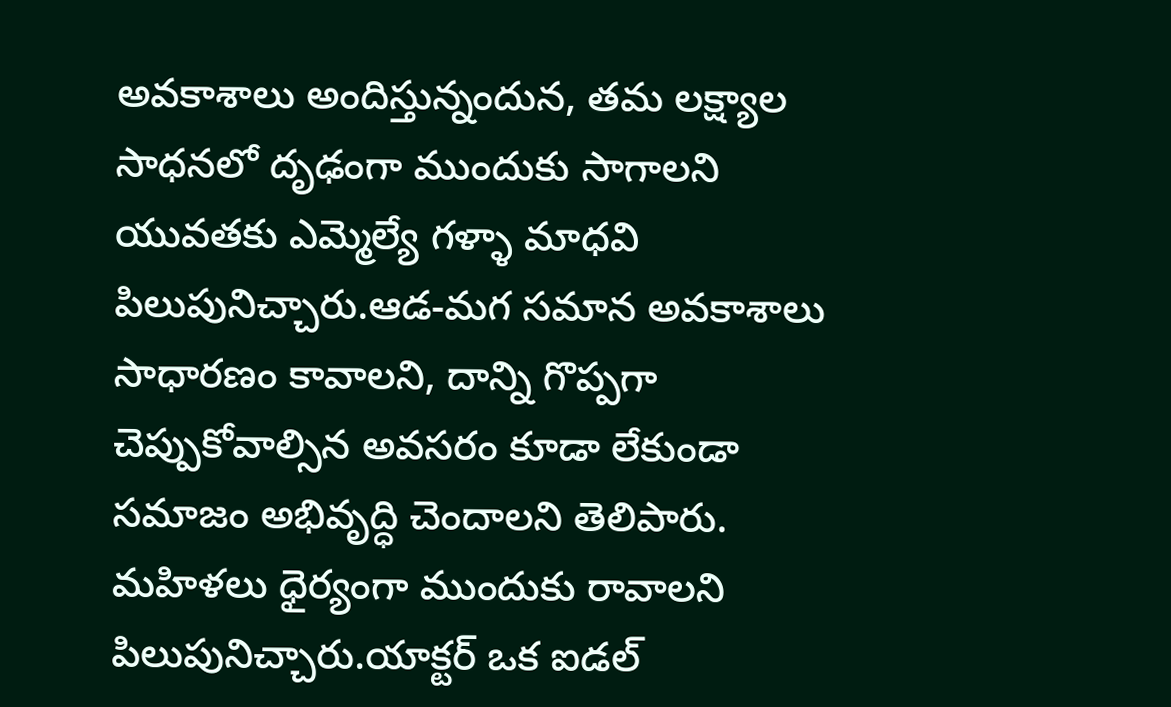అవకాశాలు అందిస్తున్నందున, తమ లక్ష్యాల సాధనలో దృఢంగా ముందుకు సాగాలని యువతకు ఎమ్మెల్యే గళ్ళా మాధవి పిలుపునిచ్చారు.ఆడ-మగ సమాన అవకాశాలు సాధారణం కావాలని, దాన్ని గొప్పగా చెప్పుకోవాల్సిన అవసరం కూడా లేకుండా సమాజం అభివృద్ధి చెందాలని తెలిపారు. మహిళలు ధైర్యంగా ముందుకు రావాలని పిలుపునిచ్చారు.యాక్టర్ ఒక ఐడల్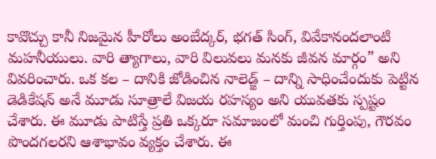కావొచ్చు కానీ నిజమైన హీరోలు అంబేద్కర్, భగత్ సింగ్, వివేకానందలాంటి మహనీయులు. వారి త్యాగాలు, వారి విలువలు మనకు జీవన మార్గం” అని వివరించారు. ఒక కల – దానికి జోడించిన నాలెడ్జ్ – దాన్ని సాధించేందుకు పెట్టిన డెడికేషన్ అనే మూడు సూత్రాలే విజయ రహస్యం అని యువతకు స్పష్టం చేశారు. ఈ మూడు పాటిస్తే ప్రతి ఒక్కరూ సమాజంలో మంచి గుర్తింపు, గౌరవం పొందగలరని ఆశాభావం వ్యక్తం చేశారు. ఈ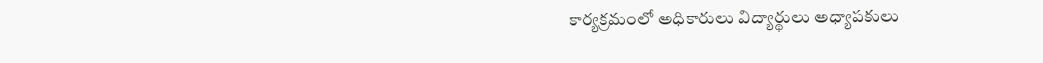కార్యక్రమంలో అధికారులు విద్యార్థులు అధ్యాపకులు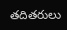తదితరులు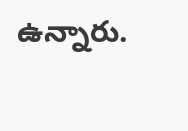ఉన్నారు.